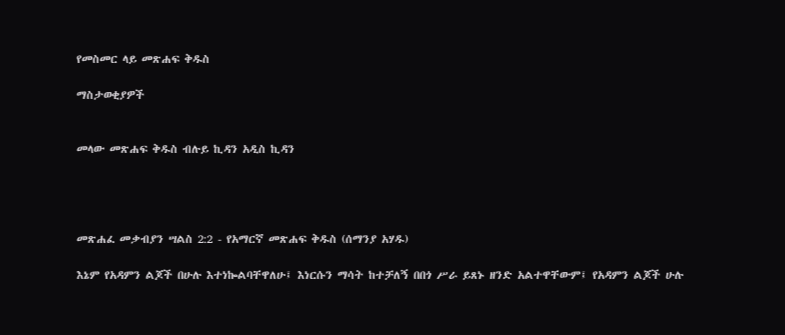የመስመር ላይ መጽሐፍ ቅዱስ

ማስታወቂያዎች


መላው መጽሐፍ ቅዱስ ብሉይ ኪዳን አዲስ ኪዳን




መጽሐፈ መቃብያን ሣልስ 2:2 - የአማርኛ መጽሐፍ ቅዱስ (ሰማንያ አሃዱ)

እኔም የአዳምን ልጆች በሁሉ እተነኰልባቸዋለሁ፤ እነርሱን ማሳት ከተቻለኝ በበጎ ሥራ ይጸኑ ዘንድ አልተዋቸውም፤ የአዳምን ልጆች ሁሉ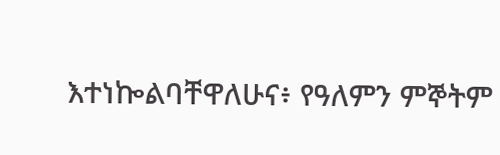እተነኰልባቸዋለሁና፥ የዓለምን ምኞትም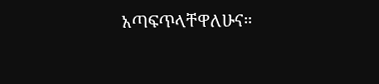አጣፍጥላቸዋለሁና።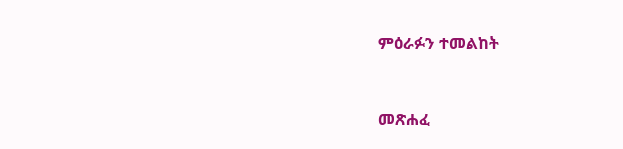ምዕራፉን ተመልከት



መጽሐፈ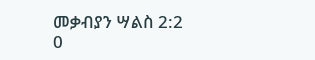መቃብያን ሣልስ 2:2
0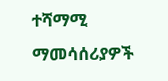ተሻማሚ ማመሳሰሪያዎች